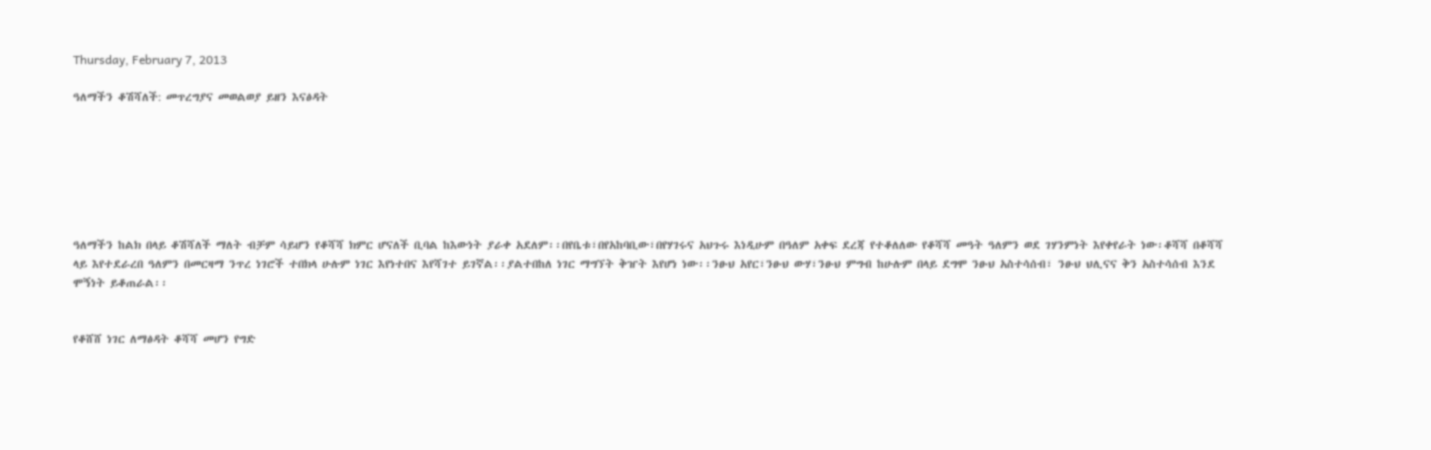Thursday, February 7, 2013

ዓለማችን ቆሽሻለች: መጥረግያና መወልወያ ይዘን እናፅዳት







ዓለማችን ከልክ በላይ ቆሽሻለች ማለት ብቻም ሳይሆን የቆሻሻ ክምር ሆናለች ቢባል ከእውነት ያራቀ አደለም፡፡በየቤቱ፣በየአከባቢው፣በየሃገሩና አህጉሩ እነዲሁም በዓለም አቀፍ ደረጃ የተቆለለው የቆሻሻ መዓት ዓለምን ወደ ገሃንምነት እየቀየራት ነው፡ቆሻሻ በቆሻሻ ላይ እየተደራረበ ዓለምን በመርዛማ ንጥረ ነገሮች ተበክላ ሁሉም ነገር እየነተበና እየሻገተ ይገኛል፡፡ያልተበከለ ነገር ማግኘት ቅዠት እየሆነ ነው፡፡ንፁህ አየር፣ንፁህ ውሃ፣ንፁህ ምግብ ከሁሉም በላይ ደግሞ ንፁህ አስተሳሰብ፣ ንፁህ ህሊናና ቅን አስተሳሰብ እንደ ሞኝነት ይቆጠራል፡፡


የቆሸሸ ነገር ለማፅዳት ቆሻሻ መሆን የግድ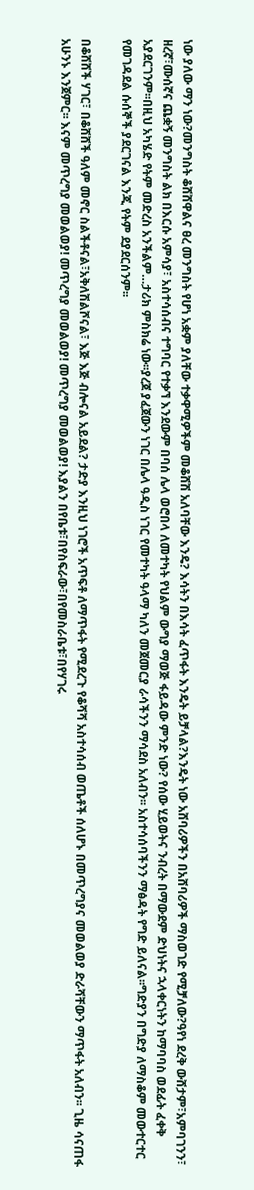ነው ያለው ማን ነው?መንግስት ቆሸሸዋልና ፀረ መንግስት የሆነ አቋም ያለቸው ተቃዋሚዎችም መቆሸሽ አለባቸው እንዴ? እሳትን በእሳት ፈጥፋት እንዴት ይቻላል?እንዴት ነው አሸባሪዎችን በአሸባሪዎች ማስወገድ የሚቻለው?ዓየነ ደረቅ ውሸታም፣አምባገንን፣ ዘረኛ፣ሙሰኛና ጨቋኝ መንግስት ልክ በእርሱ አምሳያ፣ አስተሳሰብና ተግባር የተቃኘ እንደውም በባሰ ሌላ ወሮበላ ለመተካት የህልም ውግያ ማወጅ ፋይዳው ምንድ ነው? የሰው ሂይወትና ንብረት በማውደም ድህነትና ኋላቀርነትን ከማባባስ ወደፊት ፈቀቅ አያደርገንም፡፡በዚህ አካሄድ የትም መድረስ አንችልም…ታሪክ ምስክሬ ነው፡፡ያረጀ ያፈጀውን ነገር በሌላ ዓዲስ ነገር የመተካት ዓላማ ካለን መጀመርያ ራሳችንን ማሳደስ አለብን፡፡ አስተሳሰባችንን ማፅዳት የግድ ይለናል፡፡ግድያን በግድያ ለማስቆም መውተርተር የመገዳደል ሱሰኞች ያደርገናል እንጂ የትም ደያደርሰንም፡፡

በቆሸሸች ሃገር፣ በቆሸሸች ዓለም መኖር ስልችቶናል፣አቅለሽልሾናል፣ እጅ እጅ ብሎናል አይደል? ታድያ እንዚህ ነገሮች አጥፍቶ ለማጥፋት የሚደረጉ የቆሻሻ አስተሳሰብ ወጤቶች ሰለሆኑ በመጥረግያና መወልወያ ድራሻቸውን ማጥፋት አለብን፡፡ ጊዜ ሳናጠፋ አሁንኑ እንጀምር፡፡ እናም መጥረግያ መወልወያ! መጥረግያ መወልወያ! መጥረግያ መወልወያ! እያልን በየቤቱ፣በየስፍራው፣በየመስራቤቱ፣በየሃገሩ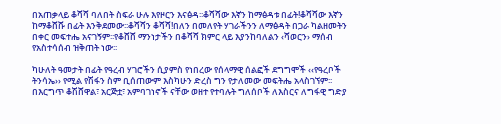በአጠቃላይ ቆሻሻ ባለበት ስፍራ ሁሉ እየዞርን እናፅዳ፡፡ቆሻሻው እኛን ከማፅዳቱ በፊት!ቆሻሻው እኛን ከማቆሸሹ በፊት እንቅደመው፡፡ቆሻሻን ቆሻሻ!በለን በመለየት ሃገራችንን ለማፅዳት በጋራ ካልዘመትን በቀር መፍተሔ አናገኝም፡፡የቆሸሸ ማንነታችን በቆሻሻ ክምር ላይ እያንከባለልን ‹ሻወርን› ማሰብ የአስተሳሰብ ዝቅጠት ነው፡፡

ካሁለት ዓመታት በፊት የዓረብ ሃገሮችን ሲያምስ የነበረው የሰላማዊ ሰልፎች ደግግሞች ‹‹የዓረቦች ትንሳኤ›› የሚል የሽፋን ስም ቢሰጠውም እስካሁን ድረስ ግን የታለመው መፍትሔ አላስገኘም፡፡በእርግጥ ቆሽሸዋል፣ አርጅቷ፣ አምባገነኖች ናቸው ወዘተ የተባሉት ግለሰቦች ለእስርና ለግፋዊ ግድያ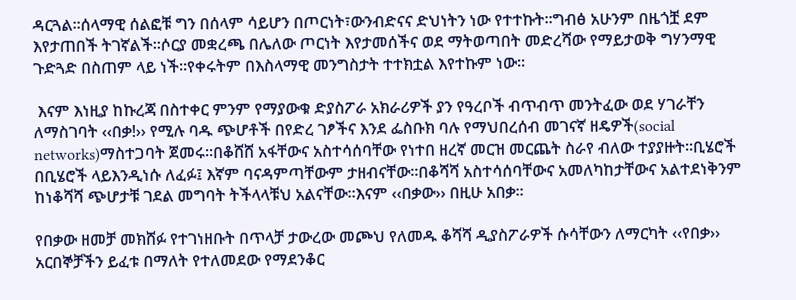ዳርጓል፡፡ሰላማዊ ሰልፎቹ ግን በሰላም ሳይሆን በጦርነት፣ውንብድናና ድህነትን ነው የተተኩት፡፡ግብፅ አሁንም በዜጎቿ ደም እየታጠበች ትገኛልች፡፡ሶርያ መቋረጫ በሌለው ጦርነት እየታመሰችና ወደ ማትወጣበት መድረሻው የማይታወቅ ግሃንማዊ ጉድጓድ በስጠም ላይ ነች፡፡የቀሩትም በእስላማዊ መንግስታት ተተክቷል እየተኩም ነው፡፡

 እናም እነዚያ ከኩረጃ በስተቀር ምንም የማያውቁ ድያስፖራ አክራሪዎች ያን የዓረቦች ብጥብጥ መንትፈው ወደ ሃገራቸን ለማስገባት ‹‹በቃ!›› የሚሉ ባዱ ጭሆቶች በየድረ ገፆችና እንደ ፌስቡክ ባሉ የማህበረሰብ መገናኛ ዘዴዎች(social networks)ማስተጋባት ጀመሩ፡፡በቆሸሸ አፋቸውና አስተሳሰባቸው የነተበ ዘረኛ መርዝ መርጨት ስራየ ብለው ተያያዙት፡፡ቢሄሮች በቢሄሮች ላይእንዲነሱ ለፈፉ፤ እኛም ባናዳምጣቸውም ታዘብናቸው፡፡በቆሻሻ አስተሳሰባቸውና አመለካከታቸውና አልተደነቅንም ከነቆሻሻ ጭሆታቹ ገደል መግባት ትችላላቹህ አልናቸው፡፡እናም ‹‹በቃው›› በዚሁ አበቃ፡፡

የበቃው ዘመቻ መክሸፉ የተገነዘቡት በጥላቻ ታውረው መጮህ የለመዱ ቆሻሻ ዲያስፖራዎች ሱሳቸውን ለማርካት ‹‹የበቃ›› አርበኞቻችን ይፈቱ በማለት የተለመደው የማደንቆር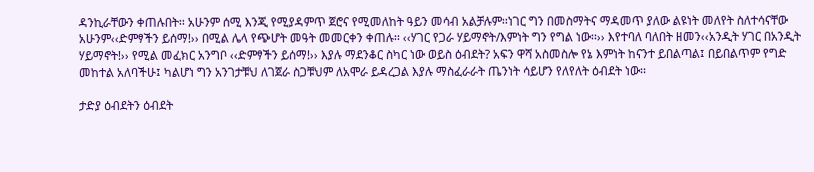ዳንኪራቸውን ቀጠሉበት፡፡ አሁንም ሰሚ እንጂ የሚያዳምጥ ጀሮና የሚመለከት ዓይን መሳብ አልቻሉም፡፡ነገር ግን በመስማትና ማዳመጥ ያለው ልዩነት መለየት ስለተሳናቸው አሁንም‹‹ድምፃችን ይሰማ!›› በሚል ሌላ የጭሆት መዓት መመርቀን ቀጠሉ፡፡ ‹‹ሃገር የጋራ ሃይማኖት/እምነት ግን የግል ነው፡፡›› እየተባለ ባለበት ዘመን‹‹አንዲት ሃገር በአንዲት ሃይማኖት!›› የሚል መፈክር አንግቦ ‹‹ድምፃችን ይሰማ!›› እያሉ ማደንቆር ስካር ነው ወይስ ዕብደት? አፍን ዋሻ አስመስሎ የኔ እምነት ከናንተ ይበልጣል፤ በይበልጥም የግድ መከተል አለባችሁ፤ ካልሆነ ግን አንገታቹህ ለገጀራ ስጋቹህም ለአሞራ ይዳረጋል እያሉ ማስፈራራት ጤንነት ሳይሆን የለየለት ዕብደት ነው፡፡

ታድያ ዕብደትን ዕብደት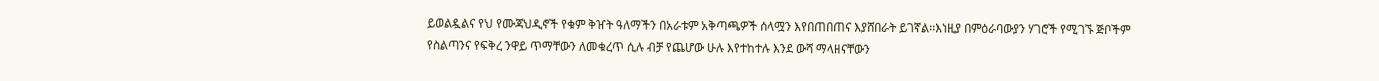ይወልዷልና የህ የሙጃህዲኖች የቁም ቅዠት ዓለማችን በአራቱም አቅጣጫዎች ሰላሟን እየበጠበጠና እያሸበራት ይገኛል፡፡እነዚያ በምዕራባውያን ሃገሮች የሚገኙ ጅቦችም የስልጣንና የፍቅረ ንዋይ ጥማቸውን ለመቁረጥ ሲሉ ብቻ የጨሆው ሁሉ እየተከተሉ እንደ ውሻ ማላዘናቸውን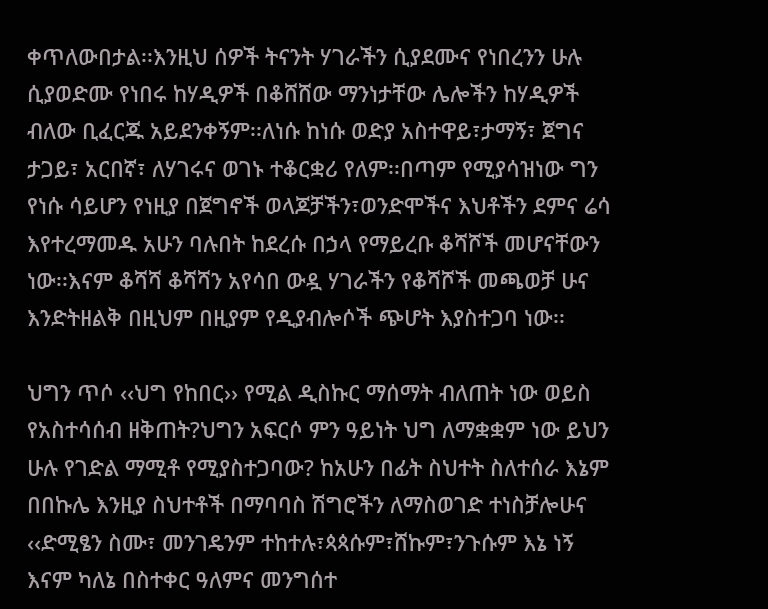ቀጥለውበታል፡፡እንዚህ ሰዎች ትናንት ሃገራችን ሲያደሙና የነበረንን ሁሉ ሲያወድሙ የነበሩ ከሃዲዎች በቆሸሸው ማንነታቸው ሌሎችን ከሃዲዎች ብለው ቢፈርጁ አይደንቀኝም፡፡ለነሱ ከነሱ ወድያ አስተዋይ፣ታማኝ፣ ጀግና ታጋይ፣ አርበኛ፣ ለሃገሩና ወገኑ ተቆርቋሪ የለም፡፡በጣም የሚያሳዝነው ግን የነሱ ሳይሆን የነዚያ በጀግኖች ወላጆቻችን፣ወንድሞችና እህቶችን ደምና ሬሳ እየተረማመዱ አሁን ባሉበት ከደረሱ በኃላ የማይረቡ ቆሻሾች መሆናቸውን ነው፡፡እናም ቆሻሻ ቆሻሻን አየሳበ ውዷ ሃገራችን የቆሻሾች መጫወቻ ሁና እንድትዘልቅ በዚህም በዚያም የዲያብሎሶች ጭሆት እያስተጋባ ነው፡፡

ህግን ጥሶ ‹‹ህግ የከበር›› የሚል ዲስኩር ማሰማት ብለጠት ነው ወይስ የአስተሳሰብ ዘቅጠት?ህግን አፍርሶ ምን ዓይነት ህግ ለማቋቋም ነው ይህን ሁሉ የገድል ማሚቶ የሚያስተጋባው? ከአሁን በፊት ስህተት ስለተሰራ እኔም በበኩሌ እንዚያ ስህተቶች በማባባስ ሽግሮችን ለማስወገድ ተነስቻሎሁና ‹‹ድሚፄን ስሙ፣ መንገዴንም ተከተሉ፣ጳጳሱም፣ሸኩም፣ንጉሱም እኔ ነኝ እናም ካለኔ በስተቀር ዓለምና መንግሰተ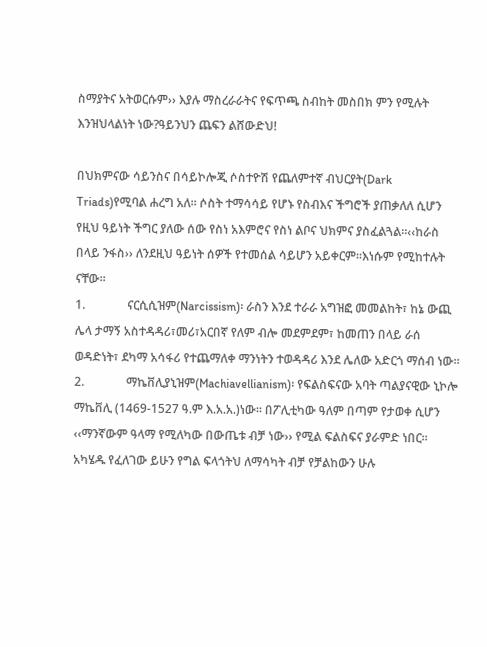ስማያትና አትወርሱም›› እያሉ ማስረራራትና የፍጥጫ ስብከት መስበክ ምን የሚሉት እንዝህላልነት ነው?ዓይንህን ጨፍን ልሸውድህ!

በህክምናው ሳይንስና በሳይኮሎጂ ሶስተዮሽ የጨለምተኛ ብህርያት(Dark Triads)የሚባል ሐረግ አለ፡፡ ሶስት ተማሳሳይ የሆኑ የስብእና ችግሮች ያጠቃለለ ሲሆን የዚህ ዓይነት ችግር ያለው ሰው የስነ አእምሮና የስነ ልቦና ህክምና ያስፈልጓል፡፡‹‹ከራስ በላይ ንፋስ›› ለንደዚህ ዓይነት ሰዎች የተመሰል ሳይሆን አይቀርም፡፡እነሱም የሚከተሉት ናቸው፡፡
1.              ናርሲሲዝም(Narcissism)፡ ራስን እንደ ተራራ አግዝፎ መመልከት፣ ከኔ ውጪ ሌላ ታማኝ አስተዳዳሪ፣መሪ፣አርበኛ የለም ብሎ መደምደም፣ ከመጠን በላይ ራሰ ወዳድነት፣ ደካማ አሳፋሪ የተጨማለቀ ማንነትን ተወዳዳሪ እንደ ሌለው አድርጎ ማሰብ ነው፡፡
2.              ማኬቨሊያኒዝም(Machiavellianism)፡ የፍልስፍናው አባት ጣልያናዊው ኒኮሎ ማኬቨሊ (1469-1527 ዓ.ም እ.አ.አ.)ነው፡፡ በፖሊቲካው ዓለም በጣም የታወቀ ሲሆን ‹‹ማንኛውም ዓላማ የሚለካው በውጤቱ ብቻ ነው›› የሚል ፍልስፍና ያራምድ ነበር፡፡ አካሄዱ የፈለገው ይሁን የግል ፍላጎትህ ለማሳካት ብቻ የቻልከውን ሁሉ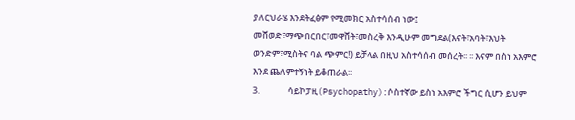ያለርህራሄ እንደትፈፅም የሚመክር አስተሳሰብ ነው፤ መሸወድ፣ማጭበርበር፣መዋሸት፣መስረቅ እንዲሁም መግደል(እናት፣አባት፣እህት ወንድም፣ሚስትና ባል ጭምር!) ይቻላል በዚህ አስተሳሰብ መሰረት፡፡ ፡፡ እናም በስነ አእምሮ እንደ ጨለምተኝነት ይቆጠራል፡፡
3.              ሳይኮፓዚ(Psychopathy):ሶስተኛው ይስነ አእምሮ ችግር ሲሆን ይህም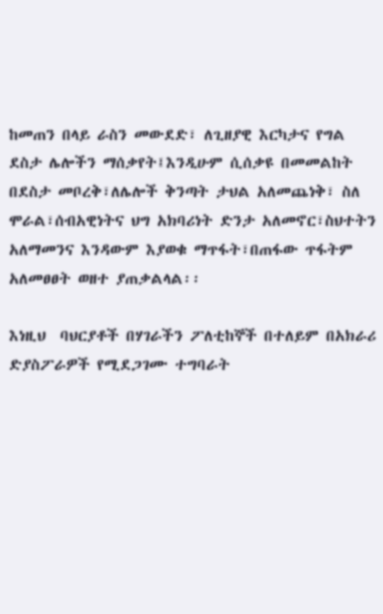ከመጠን በላይ ራስን መውደድ፣ ለጊዘያዊ እርካታና የግል ደስታ ሌሎችን ማሰቃየት፤እንዲሁም ሲሰቃዩ በመመልከት በደስታ መቦረቅ፣ለሌሎች ቅንጣት ታህል አለመጨነቅ፣ ስለ ሞራል፣ሰብአዊነትና ህግ አክባሪነት ድንታ አለመኖር፣ስህተትን አለማመንና እንዳውም እያወቁ ማጥፋት፣በጠፋው ጥፋትም አለመፀፀት ወዘተ ያጠቃልላል፡፡

እነዚህ  ባህርያቶች በሃገራችን ፖለቲከኞች በተለይም በአክራሪ ድያስፖራዎች የሚደጋገሙ ተግባራት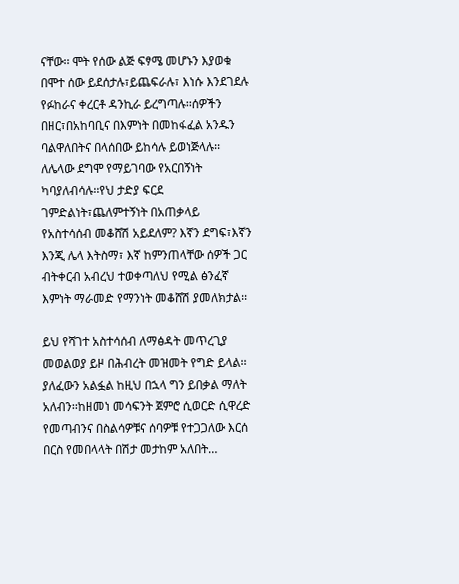ናቸው፡፡ ሞት የሰው ልጅ ፍፃሜ መሆኑን እያወቁ በሞተ ሰው ይደሰታሉ፣ይጨፍራሉ፣ እነሱ እንደገደሉ የፉከራና ቀረርቶ ዳንኪራ ይረግጣሉ፡፡ሰዎችን በዘር፣በአከባቢና በእምነት በመከፋፈል አንዱን ባልዋለበትና በላሰበው ይከሳሉ ይወነጅላሉ፡፡ለሌላው ደግሞ የማይገባው የአርበኝነት ካባያለብሳሉ፡፡የህ ታድያ ፍርደ ገምድልነት፣ጨለምተኝነት በአጠቃላይ የአስተሳሰብ መቆሸሽ አይደለም? እኛን ደግፍ፣እኛን እንጂ ሌላ እትስማ፣ እኛ ከምንጠላቸው ሰዎች ጋር ብትቀርብ አብረህ ተወቀጣለህ የሚል ፅንፈኛ እምነት ማራመድ የማንነት መቆሸሽ ያመለክታል፡፡

ይህ የሻገተ አስተሳሰብ ለማፅዳት መጥረጊያ መወልወያ ይዞ በሕብረት መዝመት የግድ ይላል፡፡ያለፈውን አልፏል ከዚህ በኋላ ግን ይበቃል ማለት አለብን፡፡ከዘመነ መሳፍንት ጀምሮ ሲወርድ ሲዋረድ የመጣብንና በስልሳዎቹና ሰባዎቹ የተጋጋለው እርሰ በርስ የመበላላት በሽታ መታከም አለበት…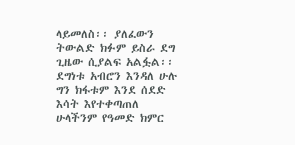ላይመለስ፡፡ ያለፈውን ትውልድ ክፉም ይስራ ደግ ጊዜው ሲያልፍ አልፏል፡፡ ደግነቱ አብሮን እንዳለ ሁሉ ግን ክፋቱም እንደ ሰደድ እሳት እየተቀጣጠለ ሁላችንም የዓመድ ክምር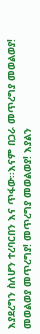እያደረግን ስለሆን ተረባርበን እና ጥፋው፡፡እናም በጋራ መጥረግያ መወልወያ! መወልወያ መጥረግያ! መጥረግያ መወልወያ! እያልን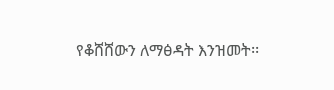የቆሸሸውን ለማፅዳት እንዝመት፡፡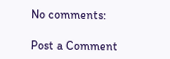No comments:

Post a Comment